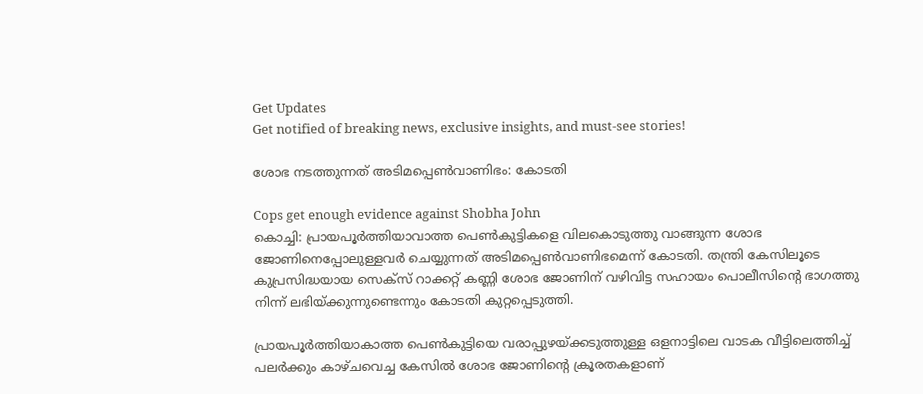Get Updates
Get notified of breaking news, exclusive insights, and must-see stories!

ശോഭ നടത്തുന്നത് അടിമപ്പെണ്‍വാണിഭം: കോടതി

Cops get enough evidence against Shobha John
കൊച്ചി: പ്രായപൂര്‍ത്തിയാവാത്ത പെണ്‍കുട്ടികളെ വിലകൊടുത്തു വാങ്ങുന്ന ശോഭ ജോണിനെപ്പോലുള്ളവര്‍ ചെയ്യുന്നത് അടിമപ്പെണ്‍വാണിഭമെന്ന് കോടതി. തന്ത്രി കേസിലൂടെ കുപ്രസിദ്ധയായ സെക്‌സ് റാക്കറ്റ് കണ്ണി ശോഭ ജോണിന് വഴിവിട്ട സഹായം പൊലീസിന്റെ ഭാഗത്തു നിന്ന് ലഭിയ്ക്കുന്നുണ്ടെന്നും കോടതി കുറ്റപ്പെടുത്തി.

പ്രായപൂര്‍ത്തിയാകാത്ത പെണ്‍കുട്ടിയെ വരാപ്പുഴയ്ക്കടുത്തുള്ള ഒളനാട്ടിലെ വാടക വീട്ടിലെത്തിച്ച് പലര്‍ക്കും കാഴ്ചവെച്ച കേസില്‍ ശോഭ ജോണിന്റെ ക്രൂരതകളാണ്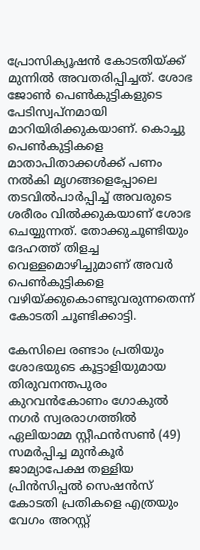പ്രോസിക്യൂഷന്‍ കോടതിയ്ക്ക് മുന്നില്‍ അവതരിപ്പിച്ചത്. ശോഭ ജോണ്‍ പെണ്‍കുട്ടികളുടെ പേടിസ്വപ്നമായി മാറിയിരിക്കുകയാണ്. കൊച്ചു പെണ്‍കുട്ടികളെ മാതാപിതാക്കള്‍ക്ക് പണം നല്‍കി മൃഗങ്ങളെപ്പോലെ തടവില്‍പാര്‍പ്പിച്ച് അവരുടെ ശരീരം വില്‍ക്കുകയാണ് ശോഭ ചെയ്യുന്നത്. തോക്കുചൂണ്ടിയും ദേഹത്ത് തിളച്ച വെള്ളമൊഴിച്ചുമാണ് അവര്‍ പെണ്‍കുട്ടികളെ വഴിയ്ക്കുകൊണ്ടുവരുന്നതെന്ന് കോടതി ചൂണ്ടിക്കാട്ടി.

കേസിലെ രണ്ടാം പ്രതിയും ശോഭയുടെ കൂട്ടാളിയുമായ തിരുവനന്തപുരം കുറവന്‍കോണം ഗോകുല്‍ നഗര്‍ സ്വരരാഗത്തില്‍ ഏലിയാമ്മ സ്റ്റീഫന്‍സണ്‍ (49) സമര്‍പ്പിച്ച മുന്‍കൂര്‍ ജാമ്യാപേക്ഷ തള്ളിയ പ്രിന്‍സിപ്പല്‍ സെഷന്‍സ് കോടതി പ്രതികളെ എത്രയും വേഗം അറസ്റ്റ്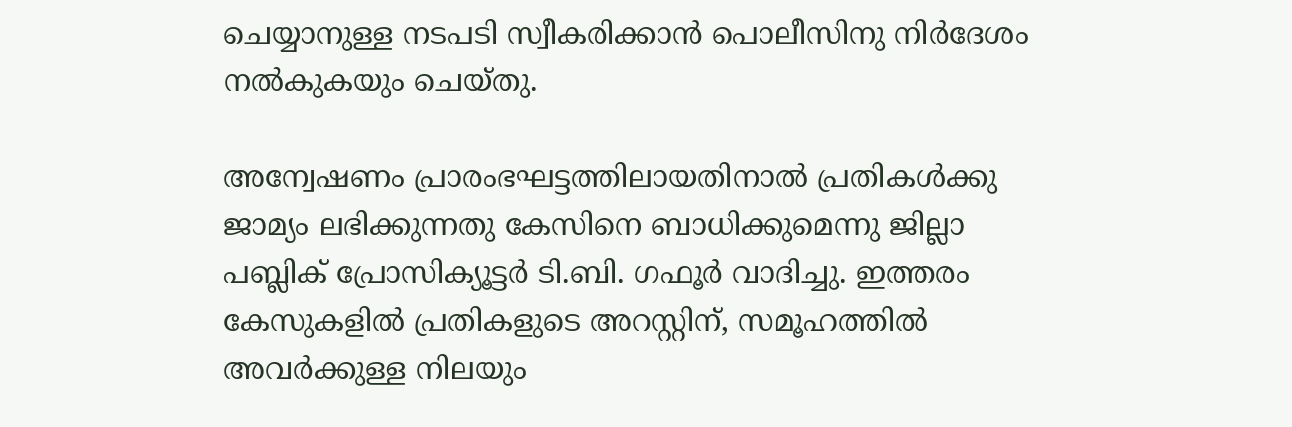ചെയ്യാനുള്ള നടപടി സ്വീകരിക്കാന്‍ പൊലീസിനു നിര്‍ദേശം നല്‍കുകയും ചെയ്തു.

അന്വേഷണം പ്രാരംഭഘട്ടത്തിലായതിനാല്‍ പ്രതികള്‍ക്കു ജാമ്യം ലഭിക്കുന്നതു കേസിനെ ബാധിക്കുമെന്നു ജില്ലാ പബ്ലിക് പ്രോസിക്യൂട്ടര്‍ ടി.ബി. ഗഫൂര്‍ വാദിച്ചു. ഇത്തരം കേസുകളില്‍ പ്രതികളുടെ അറസ്റ്റിന്, സമൂഹത്തില്‍ അവര്‍ക്കുള്ള നിലയും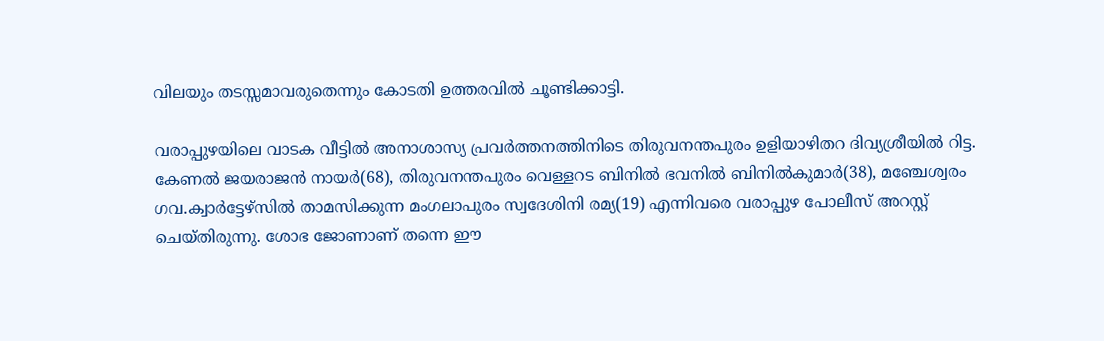വിലയും തടസ്സമാവരുതെന്നും കോടതി ഉത്തരവില്‍ ചൂണ്ടിക്കാട്ടി.

വരാപ്പുഴയിലെ വാടക വീട്ടില്‍ അനാശാസ്യ പ്രവര്‍ത്തനത്തിനിടെ തിരുവനന്തപുരം ഉളിയാഴിതറ ദിവ്യശ്രീയില്‍ റിട്ട. കേണല്‍ ജയരാജന്‍ നായര്‍(68), തിരുവനന്തപുരം വെള്ളറട ബിനില്‍ ഭവനില്‍ ബിനില്‍കുമാര്‍(38), മഞ്ചേശ്വരം ഗവ.ക്വാര്‍ട്ടേഴ്‌സില്‍ താമസിക്കുന്ന മംഗലാപുരം സ്വദേശിനി രമ്യ(19) എന്നിവരെ വരാപ്പുഴ പോലീസ് അറസ്റ്റ് ചെയ്തിരുന്നു. ശോഭ ജോണാണ് തന്നെ ഈ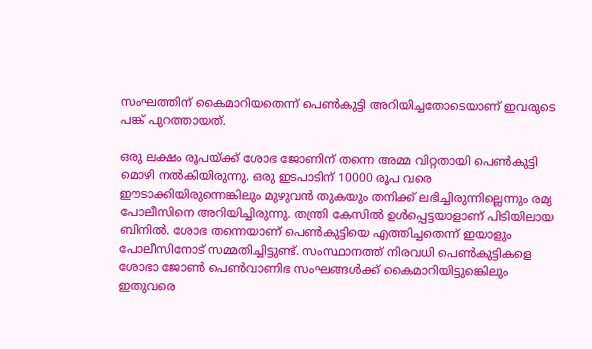സംഘത്തിന് കൈമാറിയതെന്ന് പെണ്‍കുട്ടി അറിയിച്ചതോടെയാണ് ഇവരുടെ പങ്ക് പുറത്തായത്.

ഒരു ലക്ഷം രൂപയ്ക്ക് ശോഭ ജോണിന് തന്നെ അമ്മ വിറ്റതായി പെണ്‍കുട്ടി മൊഴി നല്‍കിയിരുന്നു. ഒരു ഇടപാടിന് 10000 രൂപ വരെ ഈടാക്കിയിരുന്നെങ്കിലും മുഴുവന്‍ തുകയും തനിക്ക് ലഭിച്ചിരുന്നില്ലെന്നും രമ്യ പോലീസിനെ അറിയിച്ചിരുന്നു. തന്ത്രി കേസില്‍ ഉള്‍പ്പെട്ടയാളാണ് പിടിയിലായ ബിനില്‍. ശോഭ തന്നെയാണ് പെണ്‍കുട്ടിയെ എത്തിച്ചതെന്ന് ഇയാളും പോലീസിനോട് സമ്മതിച്ചിട്ടുണ്ട്. സംസ്ഥാനത്ത് നിരവധി പെണ്‍കുട്ടികളെ ശോഭാ ജോണ്‍ പെണ്‍വാണിഭ സംഘങ്ങള്‍ക്ക് കൈമാറിയിട്ടുങ്കെിലും ഇതുവരെ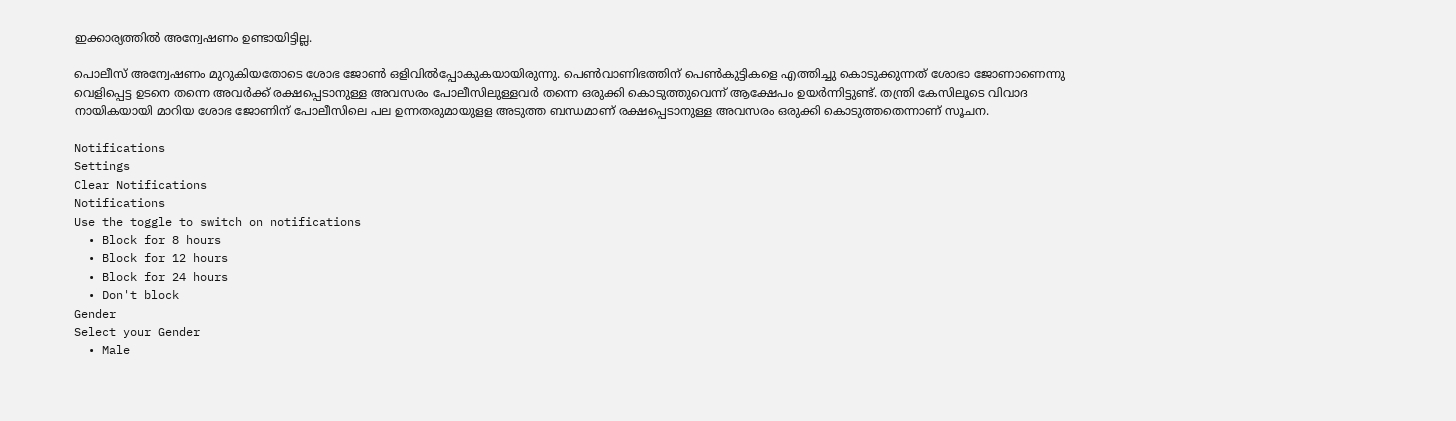ഇക്കാര്യത്തില്‍ അന്വേഷണം ഉണ്ടായിട്ടില്ല.

പൊലീസ് അന്വേഷണം മുറുകിയതോടെ ശോഭ ജോണ്‍ ഒളിവില്‍പ്പോകുകയായിരുന്നു. പെണ്‍വാണിഭത്തിന് പെണ്‍കുട്ടികളെ എത്തിച്ചു കൊടുക്കുന്നത് ശോഭാ ജോണാണെന്നു വെളിപ്പെട്ട ഉടനെ തന്നെ അവര്‍ക്ക് രക്ഷപ്പെടാനുള്ള അവസരം പോലീസിലുള്ളവര്‍ തന്നെ ഒരുക്കി കൊടുത്തുവെന്ന് ആക്ഷേപം ഉയര്‍ന്നിട്ടുണ്ട്. തന്ത്രി കേസിലൂടെ വിവാദ നായികയായി മാറിയ ശോഭ ജോണിന് പോലീസിലെ പല ഉന്നതരുമായുളള അടുത്ത ബന്ധമാണ് രക്ഷപ്പെടാനുള്ള അവസരം ഒരുക്കി കൊടുത്തതെന്നാണ് സൂചന.

Notifications
Settings
Clear Notifications
Notifications
Use the toggle to switch on notifications
  • Block for 8 hours
  • Block for 12 hours
  • Block for 24 hours
  • Don't block
Gender
Select your Gender
  • Male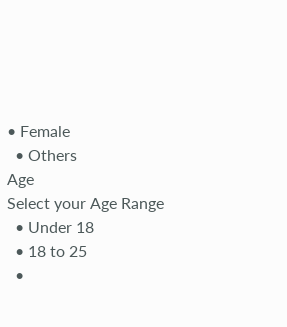• Female
  • Others
Age
Select your Age Range
  • Under 18
  • 18 to 25
  •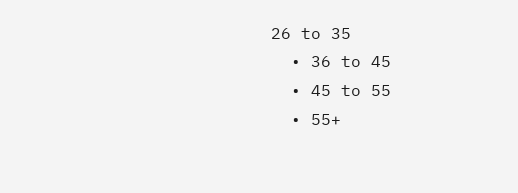26 to 35
  • 36 to 45
  • 45 to 55
  • 55+